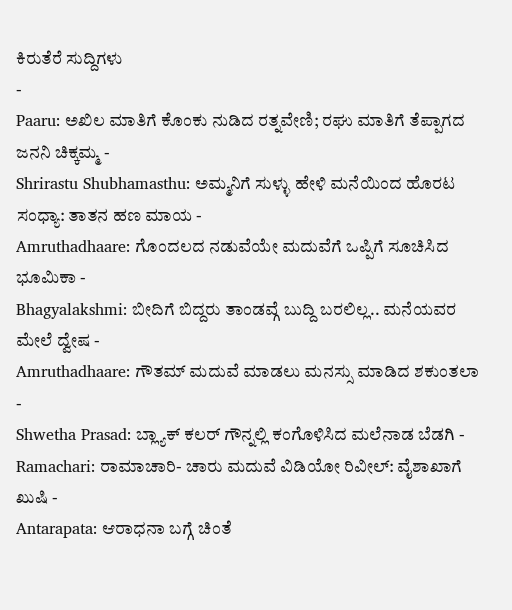ಕಿರುತೆರೆ ಸುದ್ದಿಗಳು
-
Paaru: ಅಖಿಲ ಮಾತಿಗೆ ಕೊಂಕು ನುಡಿದ ರತ್ನವೇಣಿ; ರಘು ಮಾತಿಗೆ ತೆಪ್ಪಾಗದ ಜನನಿ ಚಿಕ್ಕಮ್ಮ -
Shrirastu Shubhamasthu: ಅಮ್ಮನಿಗೆ ಸುಳ್ಳು ಹೇಳಿ ಮನೆಯಿಂದ ಹೊರಟ ಸಂಧ್ಯಾ: ತಾತನ ಹಣ ಮಾಯ -
Amruthadhaare: ಗೊಂದಲದ ನಡುವೆಯೇ ಮದುವೆಗೆ ಒಪ್ಪಿಗೆ ಸೂಚಿಸಿದ ಭೂಮಿಕಾ -
Bhagyalakshmi: ಬೀದಿಗೆ ಬಿದ್ದರು ತಾಂಡವ್ಗೆ ಬುದ್ದಿ ಬರಲಿಲ್ಲ.. ಮನೆಯವರ ಮೇಲೆ ದ್ವೇಷ -
Amruthadhaare: ಗೌತಮ್ ಮದುವೆ ಮಾಡಲು ಮನಸ್ಸು ಮಾಡಿದ ಶಕುಂತಲಾ -
Shwetha Prasad: ಬ್ಲ್ಯಾಕ್ ಕಲರ್ ಗೌನ್ನಲ್ಲಿ ಕಂಗೊಳಿಸಿದ ಮಲೆನಾಡ ಬೆಡಗಿ -
Ramachari: ರಾಮಾಚಾರಿ- ಚಾರು ಮದುವೆ ವಿಡಿಯೋ ರಿವೀಲ್: ವೈಶಾಖಾಗೆ ಖುಷಿ -
Antarapata: ಆರಾಧನಾ ಬಗ್ಗೆ ಚಿಂತೆ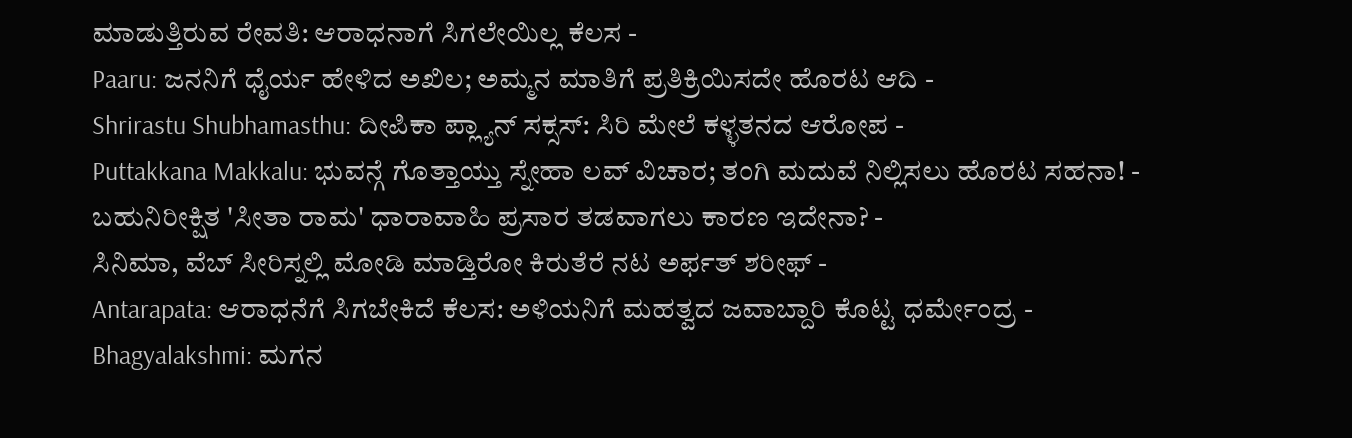ಮಾಡುತ್ತಿರುವ ರೇವತಿ: ಆರಾಧನಾಗೆ ಸಿಗಲೇಯಿಲ್ಲ ಕೆಲಸ -
Paaru: ಜನನಿಗೆ ಧೈರ್ಯ ಹೇಳಿದ ಅಖಿಲ; ಅಮ್ಮನ ಮಾತಿಗೆ ಪ್ರತಿಕ್ರಿಯಿಸದೇ ಹೊರಟ ಆದಿ -
Shrirastu Shubhamasthu: ದೀಪಿಕಾ ಪ್ಲ್ಯಾನ್ ಸಕ್ಸಸ್: ಸಿರಿ ಮೇಲೆ ಕಳ್ಳತನದ ಆರೋಪ -
Puttakkana Makkalu: ಭುವನ್ಗೆ ಗೊತ್ತಾಯ್ತು ಸ್ನೇಹಾ ಲವ್ ವಿಚಾರ; ತಂಗಿ ಮದುವೆ ನಿಲ್ಲಿಸಲು ಹೊರಟ ಸಹನಾ! -
ಬಹುನಿರೀಕ್ಷಿತ 'ಸೀತಾ ರಾಮ' ಧಾರಾವಾಹಿ ಪ್ರಸಾರ ತಡವಾಗಲು ಕಾರಣ ಇದೇನಾ? -
ಸಿನಿಮಾ, ವೆಬ್ ಸೀರಿಸ್ನಲ್ಲಿ ಮೋಡಿ ಮಾಡ್ತಿರೋ ಕಿರುತೆರೆ ನಟ ಅರ್ಫತ್ ಶರೀಫ್ -
Antarapata: ಆರಾಧನೆಗೆ ಸಿಗಬೇಕಿದೆ ಕೆಲಸ: ಅಳಿಯನಿಗೆ ಮಹತ್ವದ ಜವಾಬ್ದಾರಿ ಕೊಟ್ಟ ಧರ್ಮೇಂದ್ರ -
Bhagyalakshmi: ಮಗನ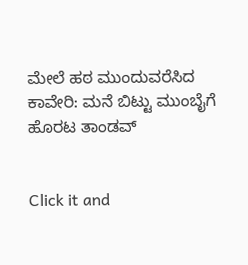ಮೇಲೆ ಹಠ ಮುಂದುವರೆಸಿದ ಕಾವೇರಿ: ಮನೆ ಬಿಟ್ಟು ಮುಂಬೈಗೆ ಹೊರಟ ತಾಂಡವ್


Click it and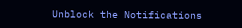Unblock the Notifications